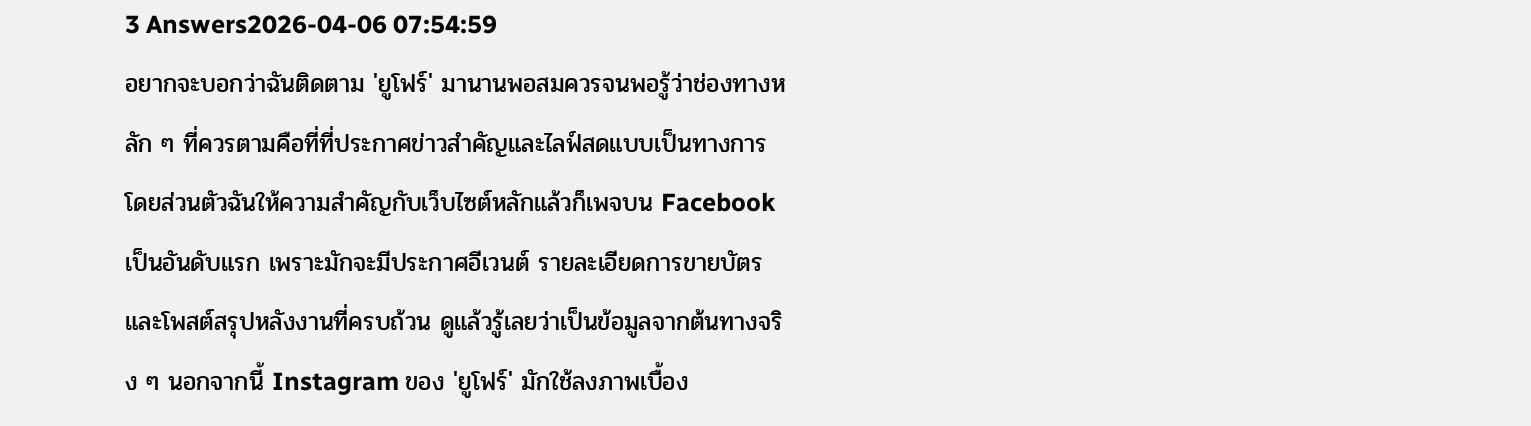3 Answers2026-04-06 07:54:59
อยากจะบอกว่าฉันติดตาม 'ยูโฟร์' มานานพอสมควรจนพอรู้ว่าช่องทางหลัก ๆ ที่ควรตามคือที่ที่ประกาศข่าวสำคัญและไลฟ์สดแบบเป็นทางการ
โดยส่วนตัวฉันให้ความสำคัญกับเว็บไซต์หลักแล้วก็เพจบน Facebook เป็นอันดับแรก เพราะมักจะมีประกาศอีเวนต์ รายละเอียดการขายบัตร และโพสต์สรุปหลังงานที่ครบถ้วน ดูแล้วรู้เลยว่าเป็นข้อมูลจากต้นทางจริง ๆ นอกจากนี้ Instagram ของ 'ยูโฟร์' มักใช้ลงภาพเบื้อง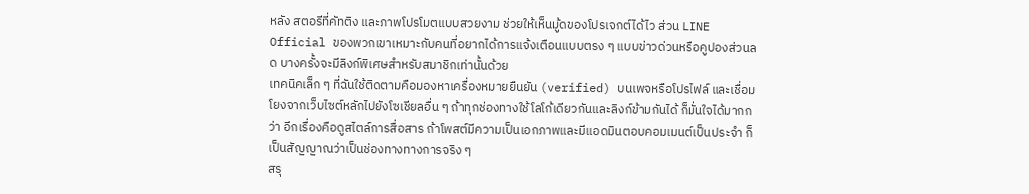หลัง สตอรีที่คัทติง และภาพโปรโมตแบบสวยงาม ช่วยให้เห็นมู้ดของโปรเจกต์ได้ไว ส่วน LINE Official ของพวกเขาเหมาะกับคนที่อยากได้การแจ้งเตือนแบบตรง ๆ แบบข่าวด่วนหรือคูปองส่วนลด บางครั้งจะมีลิงก์พิเศษสำหรับสมาชิกเท่านั้นด้วย
เทคนิคเล็ก ๆ ที่ฉันใช้ติดตามคือมองหาเครื่องหมายยืนยัน (verified) บนเพจหรือโปรไฟล์ และเชื่อมโยงจากเว็บไซต์หลักไปยังโซเชียลอื่น ๆ ถ้าทุกช่องทางใช้โลโก้เดียวกันและลิงก์ข้ามกันได้ ก็มั่นใจได้มากกว่า อีกเรื่องคือดูสไตล์การสื่อสาร ถ้าโพสต์มีความเป็นเอกภาพและมีแอดมินตอบคอมเมนต์เป็นประจำ ก็เป็นสัญญาณว่าเป็นช่องทางทางการจริง ๆ
สรุ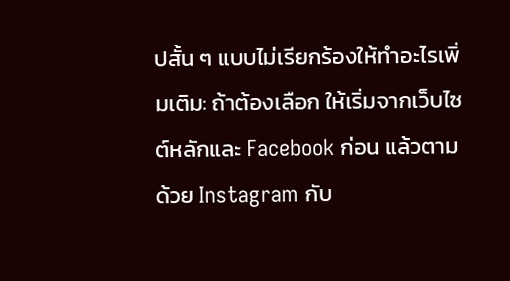ปสั้น ๆ แบบไม่เรียกร้องให้ทำอะไรเพิ่มเติม: ถ้าต้องเลือก ให้เริ่มจากเว็บไซต์หลักและ Facebook ก่อน แล้วตามด้วย Instagram กับ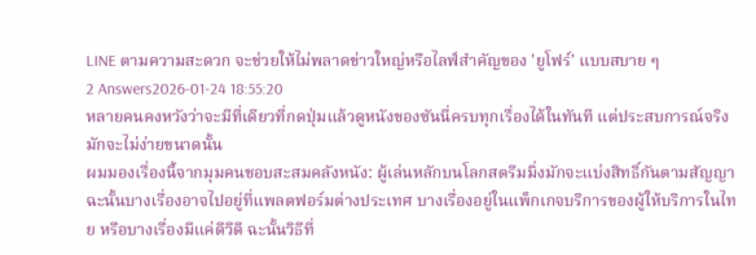LINE ตามความสะดวก จะช่วยให้ไม่พลาดข่าวใหญ่หรือไลฟ์สำคัญของ 'ยูโฟร์' แบบสบาย ๆ
2 Answers2026-01-24 18:55:20
หลายคนคงหวังว่าจะมีที่เดียวที่กดปุ่มแล้วดูหนังของซันนี่ครบทุกเรื่องได้ในทันที แต่ประสบการณ์จริงมักจะไม่ง่ายขนาดนั้น
ผมมองเรื่องนี้จากมุมคนชอบสะสมคลังหนัง: ผู้เล่นหลักบนโลกสตรีมมิ่งมักจะแบ่งสิทธิ์กันตามสัญญา ฉะนั้นบางเรื่องอาจไปอยู่ที่แพลตฟอร์มต่างประเทศ บางเรื่องอยู่ในแพ็กเกจบริการของผู้ให้บริการในไทย หรือบางเรื่องมีแค่ดีวีดี ฉะนั้นวิธีที่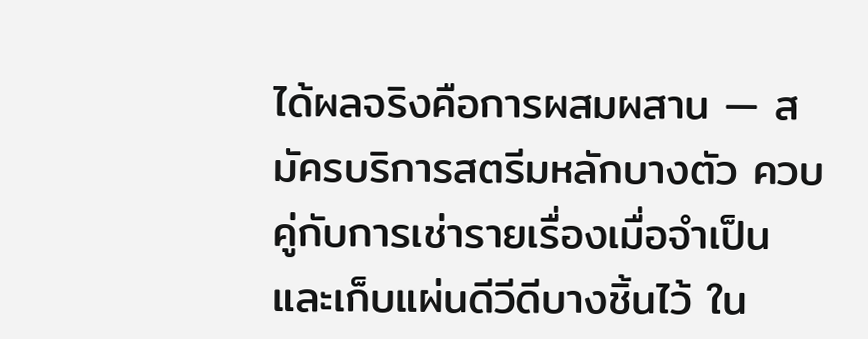ได้ผลจริงคือการผสมผสาน — สมัครบริการสตรีมหลักบางตัว ควบคู่กับการเช่ารายเรื่องเมื่อจำเป็น และเก็บแผ่นดีวีดีบางชิ้นไว้ ใน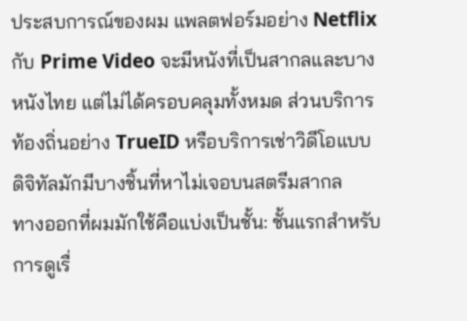ประสบการณ์ของผม แพลตฟอร์มอย่าง Netflix กับ Prime Video จะมีหนังที่เป็นสากลและบางหนังไทย แต่ไม่ได้ครอบคลุมทั้งหมด ส่วนบริการท้องถิ่นอย่าง TrueID หรือบริการเช่าวิดีโอแบบดิจิทัลมักมีบางชิ้นที่หาไม่เจอบนสตรีมสากล
ทางออกที่ผมมักใช้คือแบ่งเป็นชั้น: ชั้นแรกสำหรับการดูเรื่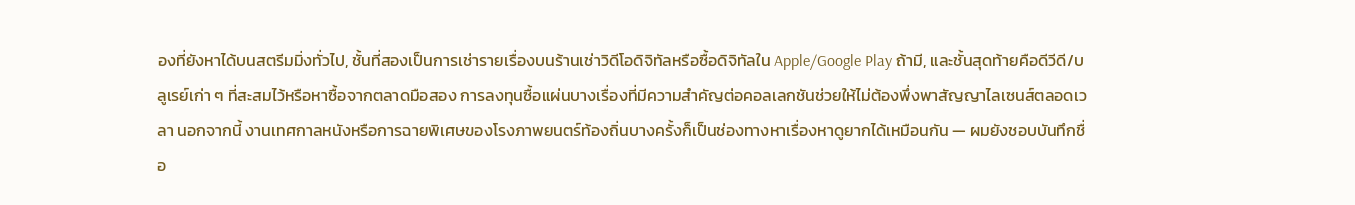องที่ยังหาได้บนสตรีมมิ่งทั่วไป, ชั้นที่สองเป็นการเช่ารายเรื่องบนร้านเช่าวิดีโอดิจิทัลหรือซื้อดิจิทัลใน Apple/Google Play ถ้ามี, และชั้นสุดท้ายคือดีวีดี/บลูเรย์เก่า ๆ ที่สะสมไว้หรือหาซื้อจากตลาดมือสอง การลงทุนซื้อแผ่นบางเรื่องที่มีความสำคัญต่อคอลเลกชันช่วยให้ไม่ต้องพึ่งพาสัญญาไลเซนส์ตลอดเวลา นอกจากนี้ งานเทศกาลหนังหรือการฉายพิเศษของโรงภาพยนตร์ท้องถิ่นบางครั้งก็เป็นช่องทางหาเรื่องหาดูยากได้เหมือนกัน — ผมยังชอบบันทึกชื่อ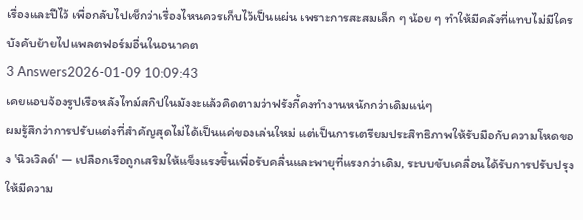เรื่องและปีไว้ เพื่อกลับไปเช็กว่าเรื่องไหนควรเก็บไว้เป็นแผ่น เพราะการสะสมเล็ก ๆ น้อย ๆ ทำให้มีคลังที่แทบไม่มีใครบังคับย้ายไปแพลตฟอร์มอื่นในอนาคต
3 Answers2026-01-09 10:09:43
เคยแอบจ้องรูปเรือหลังไทม์สกิปในมังงะแล้วคิดตามว่าฟรังกี้คงทำงานหนักกว่าเดิมแน่ๆ
ผมรู้สึกว่าการปรับแต่งที่สำคัญสุดไม่ได้เป็นแค่ของเล่นใหม่ แต่เป็นการเตรียมประสิทธิภาพให้รับมือกับความโหดของ 'นิวเวิลด์' — เปลือกเรือถูกเสริมให้แข็งแรงขึ้นเพื่อรับคลื่นและพายุที่แรงกว่าเดิม, ระบบขับเคลื่อนได้รับการปรับปรุงให้มีความ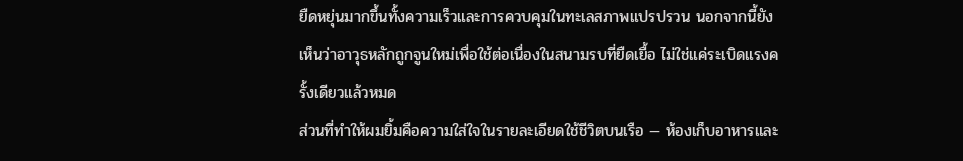ยืดหยุ่นมากขึ้นทั้งความเร็วและการควบคุมในทะเลสภาพแปรปรวน นอกจากนี้ยังเห็นว่าอาวุธหลักถูกจูนใหม่เพื่อใช้ต่อเนื่องในสนามรบที่ยืดเยื้อ ไม่ใช่แค่ระเบิดแรงครั้งเดียวแล้วหมด
ส่วนที่ทำให้ผมยิ้มคือความใส่ใจในรายละเอียดใช้ชีวิตบนเรือ — ห้องเก็บอาหารและ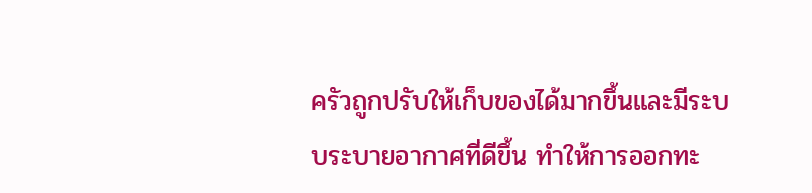ครัวถูกปรับให้เก็บของได้มากขึ้นและมีระบบระบายอากาศที่ดีขึ้น ทำให้การออกทะ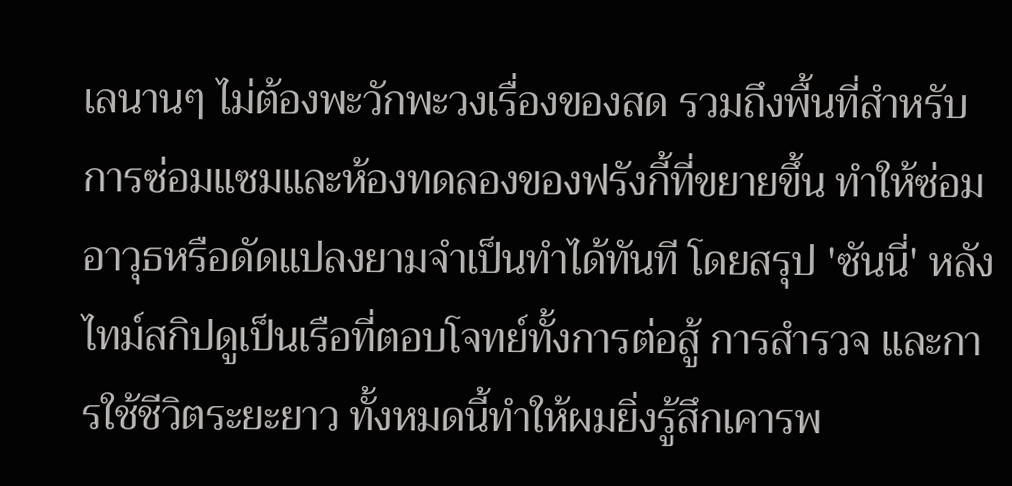เลนานๆ ไม่ต้องพะวักพะวงเรื่องของสด รวมถึงพื้นที่สำหรับการซ่อมแซมและห้องทดลองของฟรังกี้ที่ขยายขึ้น ทำให้ซ่อมอาวุธหรือดัดแปลงยามจำเป็นทำได้ทันที โดยสรุป 'ซันนี่' หลังไทม์สกิปดูเป็นเรือที่ตอบโจทย์ทั้งการต่อสู้ การสำรวจ และการใช้ชีวิตระยะยาว ทั้งหมดนี้ทำให้ผมยิ่งรู้สึกเคารพ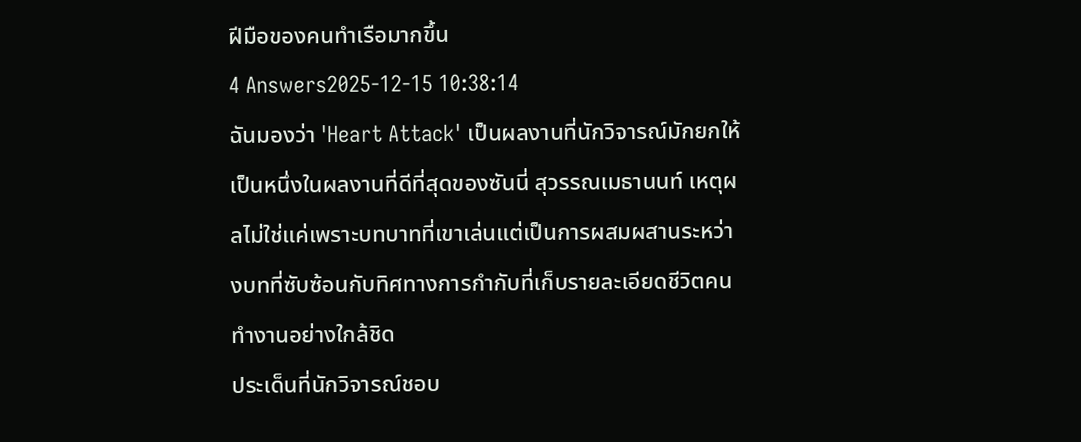ฝีมือของคนทำเรือมากขึ้น
4 Answers2025-12-15 10:38:14
ฉันมองว่า 'Heart Attack' เป็นผลงานที่นักวิจารณ์มักยกให้เป็นหนึ่งในผลงานที่ดีที่สุดของซันนี่ สุวรรณเมธานนท์ เหตุผลไม่ใช่แค่เพราะบทบาทที่เขาเล่นแต่เป็นการผสมผสานระหว่างบทที่ซับซ้อนกับทิศทางการกำกับที่เก็บรายละเอียดชีวิตคนทำงานอย่างใกล้ชิด
ประเด็นที่นักวิจารณ์ชอบ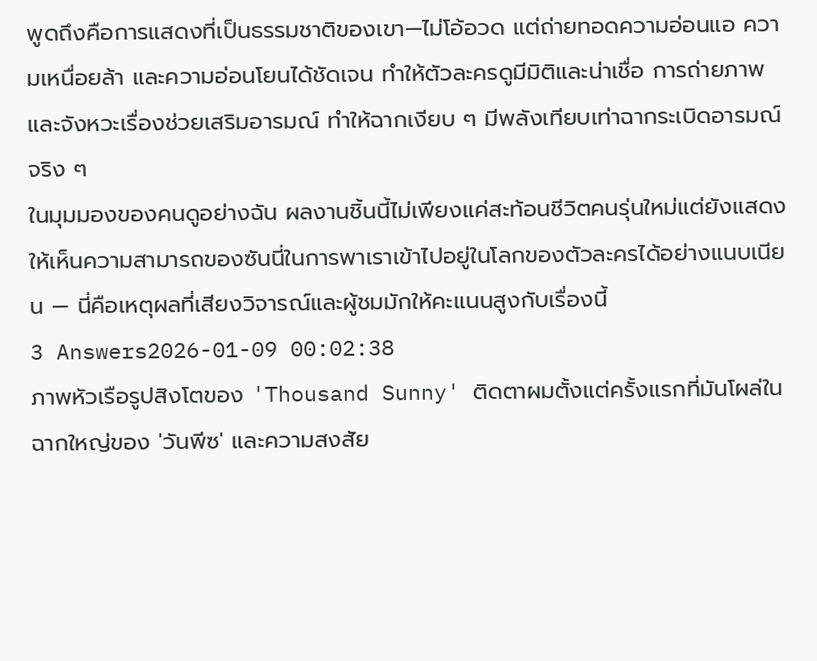พูดถึงคือการแสดงที่เป็นธรรมชาติของเขา—ไม่โอ้อวด แต่ถ่ายทอดความอ่อนแอ ความเหนื่อยล้า และความอ่อนโยนได้ชัดเจน ทำให้ตัวละครดูมีมิติและน่าเชื่อ การถ่ายภาพและจังหวะเรื่องช่วยเสริมอารมณ์ ทำให้ฉากเงียบ ๆ มีพลังเทียบเท่าฉากระเบิดอารมณ์จริง ๆ
ในมุมมองของคนดูอย่างฉัน ผลงานชิ้นนี้ไม่เพียงแค่สะท้อนชีวิตคนรุ่นใหม่แต่ยังแสดงให้เห็นความสามารถของซันนี่ในการพาเราเข้าไปอยู่ในโลกของตัวละครได้อย่างแนบเนียน — นี่คือเหตุผลที่เสียงวิจารณ์และผู้ชมมักให้คะแนนสูงกับเรื่องนี้
3 Answers2026-01-09 00:02:38
ภาพหัวเรือรูปสิงโตของ 'Thousand Sunny' ติดตาผมตั้งแต่ครั้งแรกที่มันโผล่ในฉากใหญ่ของ 'วันพีซ' และความสงสัย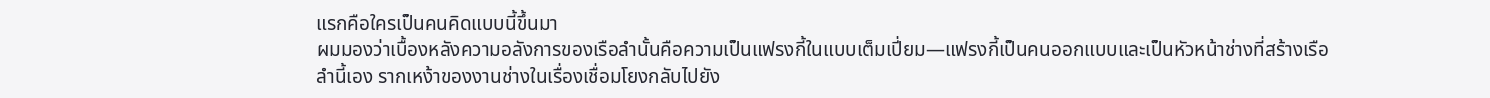แรกคือใครเป็นคนคิดแบบนี้ขึ้นมา
ผมมองว่าเบื้องหลังความอลังการของเรือลำนั้นคือความเป็นแฟรงกี้ในแบบเต็มเปี่ยม—แฟรงกี้เป็นคนออกแบบและเป็นหัวหน้าช่างที่สร้างเรือลำนี้เอง รากเหง้าของงานช่างในเรื่องเชื่อมโยงกลับไปยัง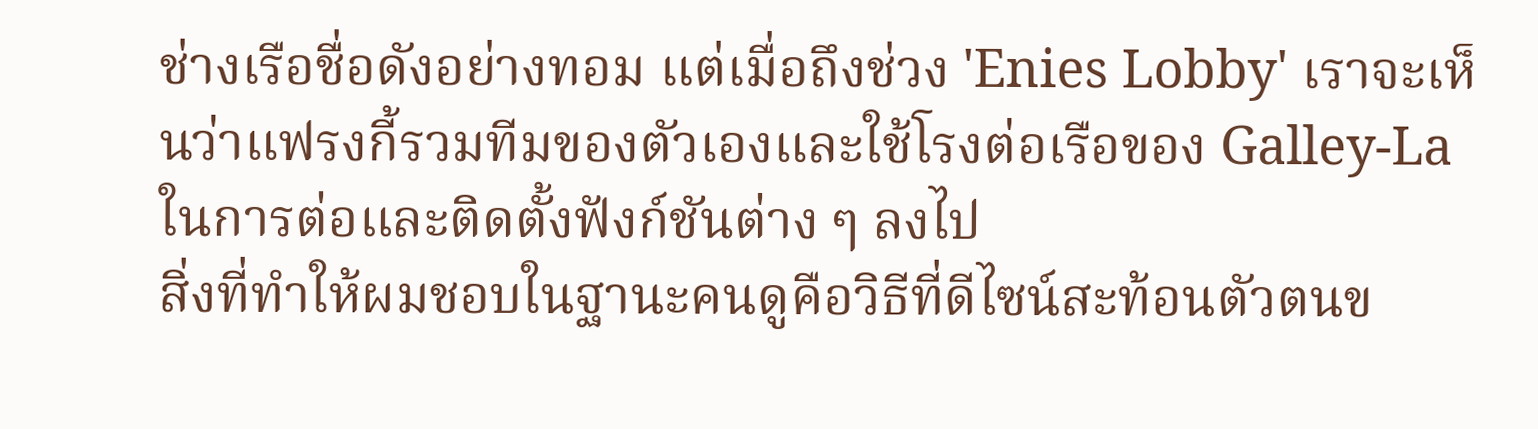ช่างเรือชื่อดังอย่างทอม แต่เมื่อถึงช่วง 'Enies Lobby' เราจะเห็นว่าแฟรงกี้รวมทีมของตัวเองและใช้โรงต่อเรือของ Galley-La ในการต่อและติดตั้งฟังก์ชันต่าง ๆ ลงไป
สิ่งที่ทำให้ผมชอบในฐานะคนดูคือวิธีที่ดีไซน์สะท้อนตัวตนข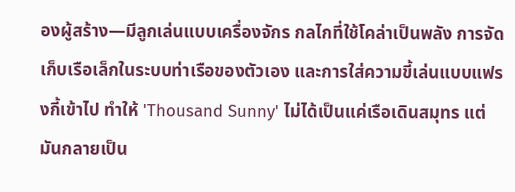องผู้สร้าง—มีลูกเล่นแบบเครื่องจักร กลไกที่ใช้โคล่าเป็นพลัง การจัดเก็บเรือเล็กในระบบท่าเรือของตัวเอง และการใส่ความขี้เล่นแบบแฟรงกี้เข้าไป ทำให้ 'Thousand Sunny' ไม่ได้เป็นแค่เรือเดินสมุทร แต่มันกลายเป็น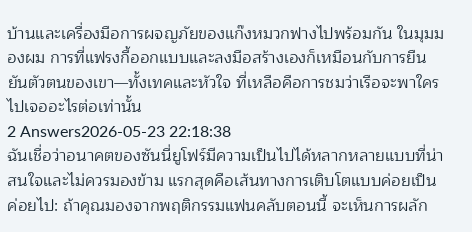บ้านและเครื่องมือการผจญภัยของแก๊งหมวกฟางไปพร้อมกัน ในมุมมองผม การที่แฟรงกี้ออกแบบและลงมือสร้างเองก็เหมือนกับการยืนยันตัวตนของเขา—ทั้งเทคและหัวใจ ที่เหลือคือการชมว่าเรือจะพาใครไปเจออะไรต่อเท่านั้น
2 Answers2026-05-23 22:18:38
ฉันเชื่อว่าอนาคตของซันนี่ยูโฟร์มีความเป็นไปได้หลากหลายแบบที่น่าสนใจและไม่ควรมองข้าม แรกสุดคือเส้นทางการเติบโตแบบค่อยเป็นค่อยไป: ถ้าคุณมองจากพฤติกรรมแฟนคลับตอนนี้ จะเห็นการผลัก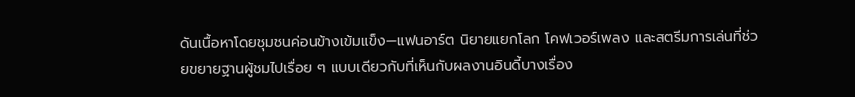ดันเนื้อหาโดยชุมชนค่อนข้างเข้มแข็ง—แฟนอาร์ต นิยายแยกโลก โคฟเวอร์เพลง และสตรีมการเล่นที่ช่วยขยายฐานผู้ชมไปเรื่อย ๆ แบบเดียวกับที่เห็นกับผลงานอินดี้บางเรื่อง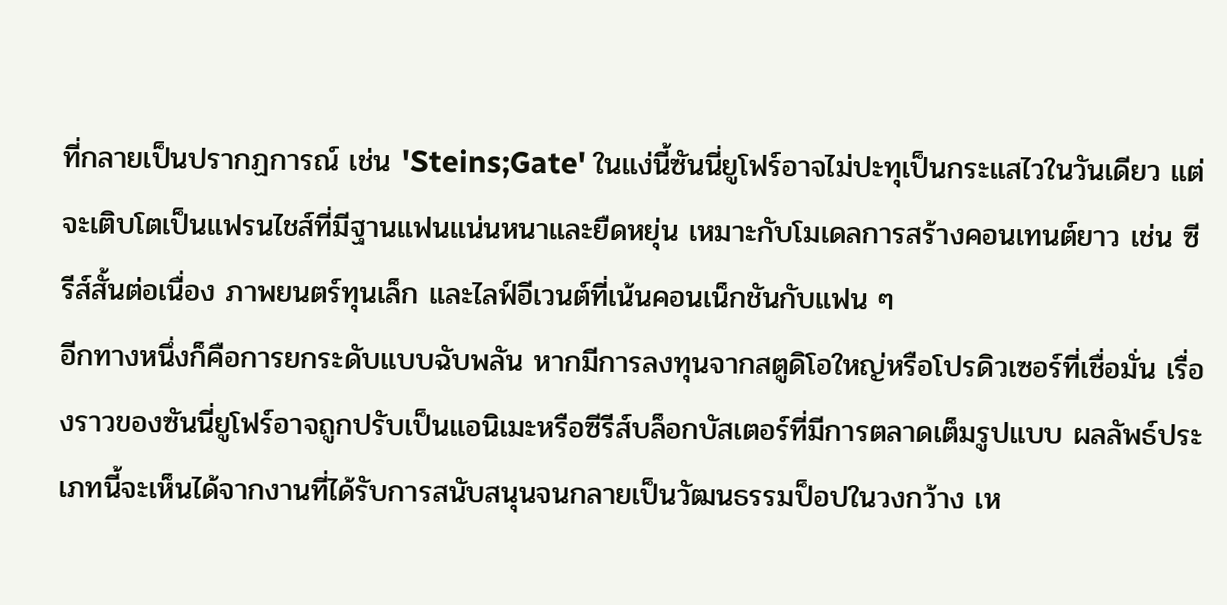ที่กลายเป็นปรากฏการณ์ เช่น 'Steins;Gate' ในแง่นี้ซันนี่ยูโฟร์อาจไม่ปะทุเป็นกระแสไวในวันเดียว แต่จะเติบโตเป็นแฟรนไชส์ที่มีฐานแฟนแน่นหนาและยืดหยุ่น เหมาะกับโมเดลการสร้างคอนเทนต์ยาว เช่น ซีรีส์สั้นต่อเนื่อง ภาพยนตร์ทุนเล็ก และไลฟ์อีเวนต์ที่เน้นคอนเน็กชันกับแฟน ๆ
อีกทางหนึ่งก็คือการยกระดับแบบฉับพลัน หากมีการลงทุนจากสตูดิโอใหญ่หรือโปรดิวเซอร์ที่เชื่อมั่น เรื่องราวของซันนี่ยูโฟร์อาจถูกปรับเป็นแอนิเมะหรือซีรีส์บล็อกบัสเตอร์ที่มีการตลาดเต็มรูปแบบ ผลลัพธ์ประเภทนี้จะเห็นได้จากงานที่ได้รับการสนับสนุนจนกลายเป็นวัฒนธรรมป็อปในวงกว้าง เห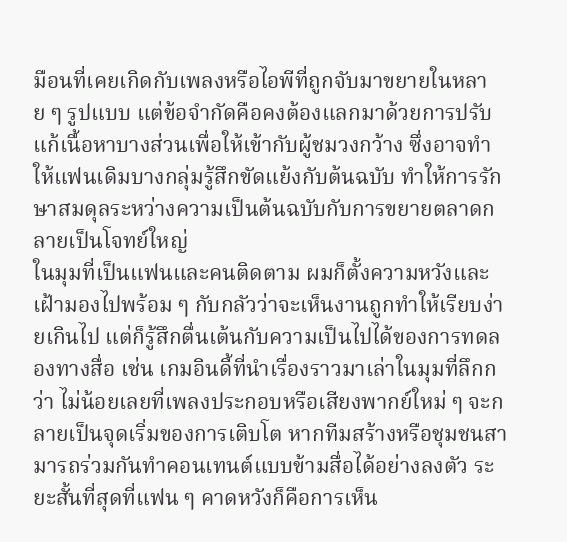มือนที่เคยเกิดกับเพลงหรือไอพีที่ถูกจับมาขยายในหลาย ๆ รูปแบบ แต่ข้อจำกัดคือคงต้องแลกมาด้วยการปรับแก้เนื้อหาบางส่วนเพื่อให้เข้ากับผู้ชมวงกว้าง ซึ่งอาจทำให้แฟนเดิมบางกลุ่มรู้สึกขัดแย้งกับต้นฉบับ ทำให้การรักษาสมดุลระหว่างความเป็นต้นฉบับกับการขยายตลาดกลายเป็นโจทย์ใหญ่
ในมุมที่เป็นแฟนและคนติดตาม ผมก็ตั้งความหวังและเฝ้ามองไปพร้อม ๆ กับกลัวว่าจะเห็นงานถูกทำให้เรียบง่ายเกินไป แต่ก็รู้สึกตื่นเต้นกับความเป็นไปได้ของการทดลองทางสื่อ เช่น เกมอินดี้ที่นำเรื่องราวมาเล่าในมุมที่ลึกกว่า ไม่น้อยเลยที่เพลงประกอบหรือเสียงพากย์ใหม่ ๆ จะกลายเป็นจุดเริ่มของการเติบโต หากทีมสร้างหรือชุมชนสามารถร่วมกันทำคอนเทนต์แบบข้ามสื่อได้อย่างลงตัว ระยะสั้นที่สุดที่แฟน ๆ คาดหวังก็คือการเห็น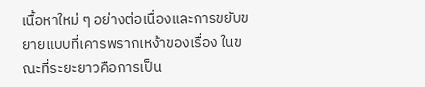เนื้อหาใหม่ ๆ อย่างต่อเนื่องและการขยับขยายแบบที่เคารพรากเหง้าของเรื่อง ในขณะที่ระยะยาวคือการเป็น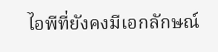ไอพีที่ยังคงมีเอกลักษณ์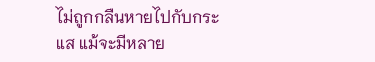ไม่ถูกกลืนหายไปกับกระแส แม้จะมีหลาย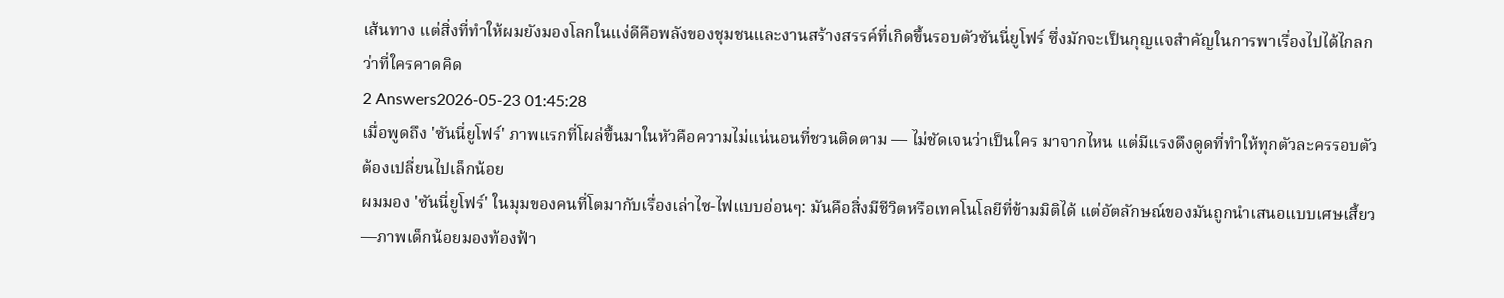เส้นทาง แต่สิ่งที่ทำให้ผมยังมองโลกในแง่ดีคือพลังของชุมชนและงานสร้างสรรค์ที่เกิดขึ้นรอบตัวซันนี่ยูโฟร์ ซึ่งมักจะเป็นกุญแจสำคัญในการพาเรื่องไปได้ไกลกว่าที่ใครคาดคิด
2 Answers2026-05-23 01:45:28
เมื่อพูดถึง 'ซันนี่ยูโฟร์' ภาพแรกที่โผล่ขึ้นมาในหัวคือความไม่แน่นอนที่ชวนติดตาม — ไม่ชัดเจนว่าเป็นใคร มาจากไหน แต่มีแรงดึงดูดที่ทำให้ทุกตัวละครรอบตัวต้องเปลี่ยนไปเล็กน้อย
ผมมอง 'ซันนี่ยูโฟร์' ในมุมของคนที่โตมากับเรื่องเล่าไซ-ไฟแบบอ่อนๆ: มันคือสิ่งมีชีวิตหรือเทคโนโลยีที่ข้ามมิติได้ แต่อัตลักษณ์ของมันถูกนำเสนอแบบเศษเสี้ยว—ภาพเด็กน้อยมองท้องฟ้า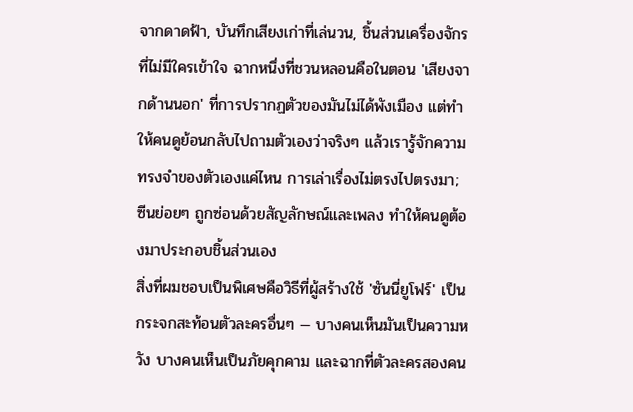จากดาดฟ้า, บันทึกเสียงเก่าที่เล่นวน, ชิ้นส่วนเครื่องจักรที่ไม่มีใครเข้าใจ ฉากหนึ่งที่ชวนหลอนคือในตอน 'เสียงจากด้านนอก' ที่การปรากฏตัวของมันไม่ได้พังเมือง แต่ทำให้คนดูย้อนกลับไปถามตัวเองว่าจริงๆ แล้วเรารู้จักความทรงจำของตัวเองแค่ไหน การเล่าเรื่องไม่ตรงไปตรงมา; ซีนย่อยๆ ถูกซ่อนด้วยสัญลักษณ์และเพลง ทำให้คนดูต้องมาประกอบชิ้นส่วนเอง
สิ่งที่ผมชอบเป็นพิเศษคือวิธีที่ผู้สร้างใช้ 'ซันนี่ยูโฟร์' เป็นกระจกสะท้อนตัวละครอื่นๆ — บางคนเห็นมันเป็นความหวัง บางคนเห็นเป็นภัยคุกคาม และฉากที่ตัวละครสองคน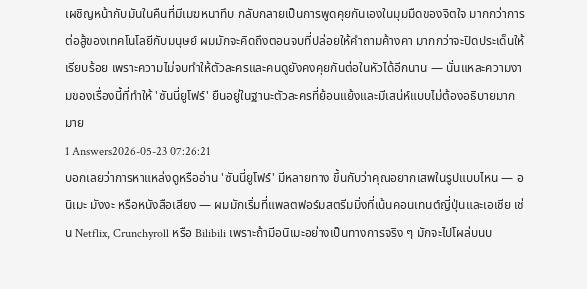เผชิญหน้ากับมันในคืนที่มีเมฆหนาทึบ กลับกลายเป็นการพูดคุยกันเองในมุมมืดของจิตใจ มากกว่าการต่อสู้ของเทคโนโลยีกับมนุษย์ ผมมักจะคิดถึงตอนจบที่ปล่อยให้คำถามค้างคา มากกว่าจะปิดประเด็นให้เรียบร้อย เพราะความไม่จบทำให้ตัวละครและคนดูยังคงคุยกันต่อในหัวได้อีกนาน — นั่นแหละความงามของเรื่องนี้ที่ทำให้ 'ซันนี่ยูโฟร์' ยืนอยู่ในฐานะตัวละครที่ย้อนแย้งและมีเสน่ห์แบบไม่ต้องอธิบายมากมาย
1 Answers2026-05-23 07:26:21
บอกเลยว่าการหาแหล่งดูหรืออ่าน 'ซันนี่ยูโฟร์' มีหลายทาง ขึ้นกับว่าคุณอยากเสพในรูปแบบไหน — อนิเมะ มังงะ หรือหนังสือเสียง — ผมมักเริ่มที่แพลตฟอร์มสตรีมมิ่งที่เน้นคอนเทนต์ญี่ปุ่นและเอเชีย เช่น Netflix, Crunchyroll หรือ Bilibili เพราะถ้ามีอนิเมะอย่างเป็นทางการจริง ๆ มักจะไปโผล่บนบ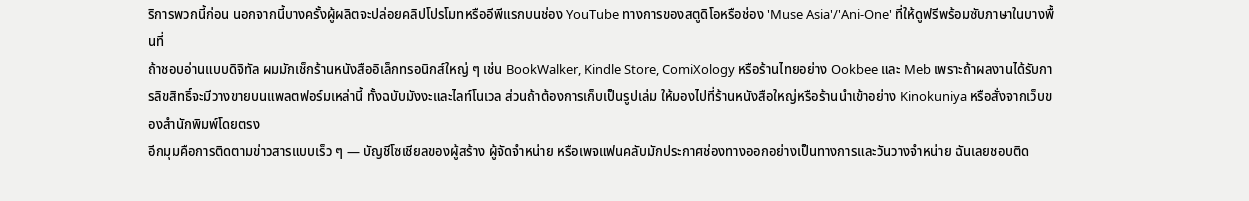ริการพวกนี้ก่อน นอกจากนี้บางครั้งผู้ผลิตจะปล่อยคลิปโปรโมทหรืออีพีแรกบนช่อง YouTube ทางการของสตูดิโอหรือช่อง 'Muse Asia'/'Ani-One' ที่ให้ดูฟรีพร้อมซับภาษาในบางพื้นที่
ถ้าชอบอ่านแบบดิจิทัล ผมมักเช็กร้านหนังสืออิเล็กทรอนิกส์ใหญ่ ๆ เช่น BookWalker, Kindle Store, ComiXology หรือร้านไทยอย่าง Ookbee และ Meb เพราะถ้าผลงานได้รับการลิขสิทธิ์จะมีวางขายบนแพลตฟอร์มเหล่านี้ ทั้งฉบับมังงะและไลท์โนเวล ส่วนถ้าต้องการเก็บเป็นรูปเล่ม ให้มองไปที่ร้านหนังสือใหญ่หรือร้านนำเข้าอย่าง Kinokuniya หรือสั่งจากเว็บของสำนักพิมพ์โดยตรง
อีกมุมคือการติดตามข่าวสารแบบเร็ว ๆ — บัญชีโซเชียลของผู้สร้าง ผู้จัดจำหน่าย หรือเพจแฟนคลับมักประกาศช่องทางออกอย่างเป็นทางการและวันวางจำหน่าย ฉันเลยชอบติด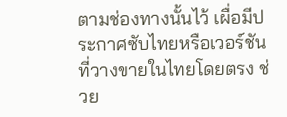ตามช่องทางนั้นไว้ เผื่อมีประกาศซับไทยหรือเวอร์ชันที่วางขายในไทยโดยตรง ช่วย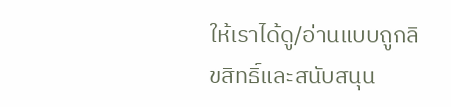ให้เราได้ดู/อ่านแบบถูกลิขสิทธิ์และสนับสนุน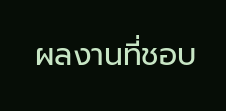ผลงานที่ชอบ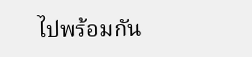ไปพร้อมกัน